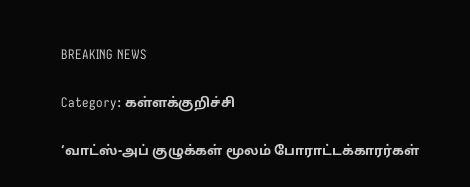BREAKING NEWS

Category: கள்ளக்குறிச்சி

‘வாட்ஸ்-அப் குழுக்கள் மூலம் போராட்டக்காரர்கள்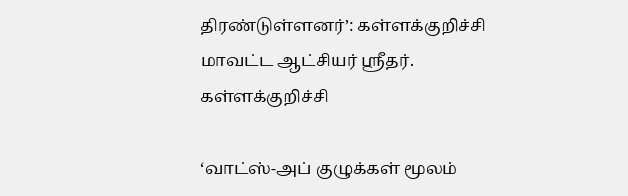திரண்டுள்ளனர்’: கள்ளக்குறிச்சி மாவட்ட ஆட்சியர் ஸ்ரீதர்.
கள்ளக்குறிச்சி

‘வாட்ஸ்-அப் குழுக்கள் மூலம்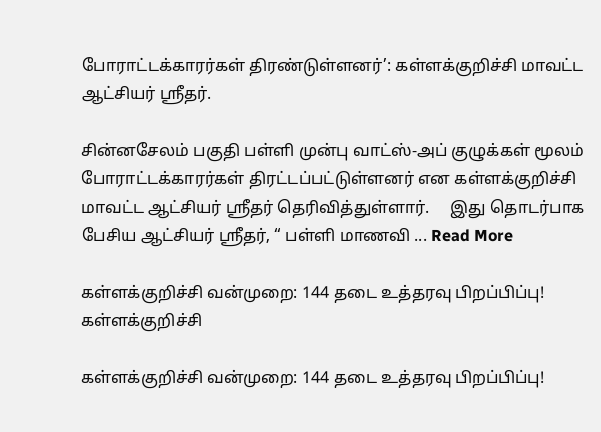போராட்டக்காரர்கள் திரண்டுள்ளனர்’: கள்ளக்குறிச்சி மாவட்ட ஆட்சியர் ஸ்ரீதர்.

சின்னசேலம் பகுதி பள்ளி முன்பு வாட்ஸ்-அப் குழுக்கள் மூலம் போராட்டக்காரர்கள் திரட்டப்பட்டுள்ளனர் என கள்ளக்குறிச்சி மாவட்ட ஆட்சியர் ஸ்ரீதர் தெரிவித்துள்ளார்.     இது தொடர்பாக பேசிய ஆட்சியர் ஸ்ரீதர், “ பள்ளி மாணவி ... Read More

கள்ளக்குறிச்சி வன்முறை: 144 தடை உத்தரவு பிறப்பிப்பு!
கள்ளக்குறிச்சி

கள்ளக்குறிச்சி வன்முறை: 144 தடை உத்தரவு பிறப்பிப்பு!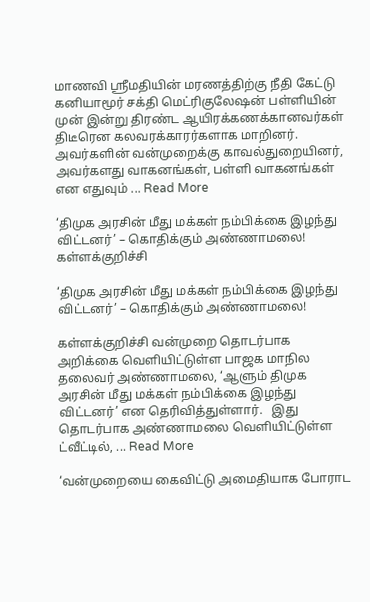மாணவி ஶ்ரீமதியின் மரணத்திற்கு நீதி கேட்டு கனியாமூர் சக்தி மெட்ரிகுலேஷன் பள்ளியின் முன் இன்று திரண்ட ஆயிரக்கணக்கானவர்கள் திடீரென கலவரக்காரர்களாக மாறினர். அவர்களின் வன்முறைக்கு காவல்துறையினர், அவர்களது வாகனங்கள், பள்ளி வாகனங்கள் என எதுவும் ... Read More

‘திமுக அரசின் மீது மக்கள் நம்பிக்கை இழந்து விட்டனர்’ – கொதிக்கும் அண்ணாமலை!
கள்ளக்குறிச்சி

‘திமுக அரசின் மீது மக்கள் நம்பிக்கை இழந்து விட்டனர்’ – கொதிக்கும் அண்ணாமலை!

கள்ளக்குறிச்சி வன்முறை தொடர்பாக அறிக்கை வெளியிட்டுள்ள பாஜக மாநில தலைவர் அண்ணாமலை, ‘ஆளும் திமுக அரசின் மீது மக்கள் நம்பிக்கை இழந்து விட்டனர்’ என தெரிவித்துள்ளார்.   இது தொடர்பாக அண்ணாமலை வெளியிட்டுள்ள ட்வீட்டில், ... Read More

‘வன்முறையை கைவிட்டு அமைதியாக போராட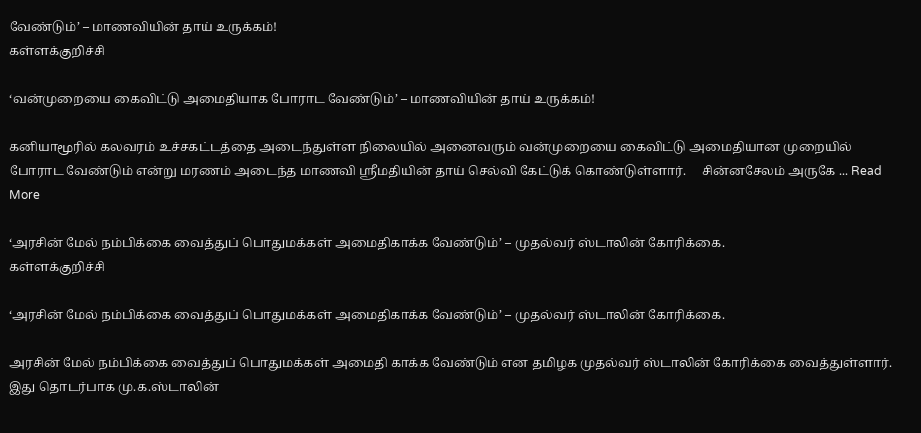வேண்டும்’ – மாணவியின் தாய் உருக்கம்!
கள்ளக்குறிச்சி

‘வன்முறையை கைவிட்டு அமைதியாக போராட வேண்டும்’ – மாணவியின் தாய் உருக்கம்!

கனியாமூரில் கலவரம் உச்சகட்டத்தை அடைந்துள்ள நிலையில் அனைவரும் வன்முறையை கைவிட்டு அமைதியான முறையில் போராட வேண்டும் என்று மரணம் அடைந்த மாணவி ஸ்ரீமதியின் தாய் செல்வி கேட்டுக் கொண்டுள்ளார்.     சின்னசேலம் அருகே ... Read More

‘அரசின் மேல் நம்பிக்கை வைத்துப் பொதுமக்கள் அமைதிகாக்க வேண்டும்’ – முதல்வர் ஸ்டாலின் கோரிக்கை.
கள்ளக்குறிச்சி

‘அரசின் மேல் நம்பிக்கை வைத்துப் பொதுமக்கள் அமைதிகாக்க வேண்டும்’ – முதல்வர் ஸ்டாலின் கோரிக்கை.

அரசின் மேல் நம்பிக்கை வைத்துப் பொதுமக்கள் அமைதி காக்க வேண்டும் என தமிழக முதல்வர் ஸ்டாலின் கோரிக்கை வைத்துள்ளார்.   இது தொடர்பாக மு.க.ஸ்டாலின்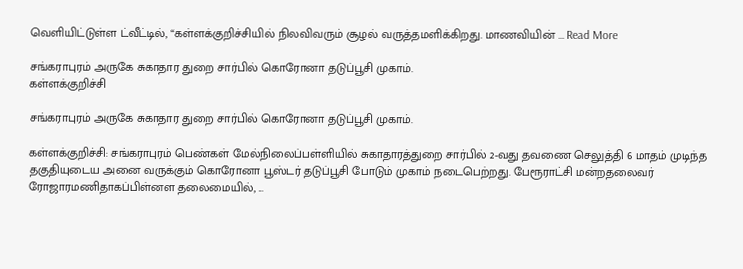வெளியிட்டுள்ள ட்வீட்டில், “கள்ளக்குறிச்சியில் நிலவிவரும் சூழல் வருத்தமளிக்கிறது. மாணவியின் ... Read More

சங்கராபுரம் அருகே சுகாதார துறை சார்பில் கொரோனா தடுப்பூசி முகாம்.
கள்ளக்குறிச்சி

சங்கராபுரம் அருகே சுகாதார துறை சார்பில் கொரோனா தடுப்பூசி முகாம்.

கள்ளக்குறிச்சி: சங்கராபுரம் பெண்கள் மேல்நிலைப்பள்ளியில் சுகாதாரத்துறை சார்பில் 2-வது தவணை செலுத்தி 6 மாதம் முடிந்த தகுதியுடைய அனை வருக்கும் கொரோனா பூஸ்டர் தடுப்பூசி போடும் முகாம் நடைபெற்றது. பேரூராட்சி மன்றதலைவர் ரோஜாரமணிதாகப்பிள்னள தலைமையில், ...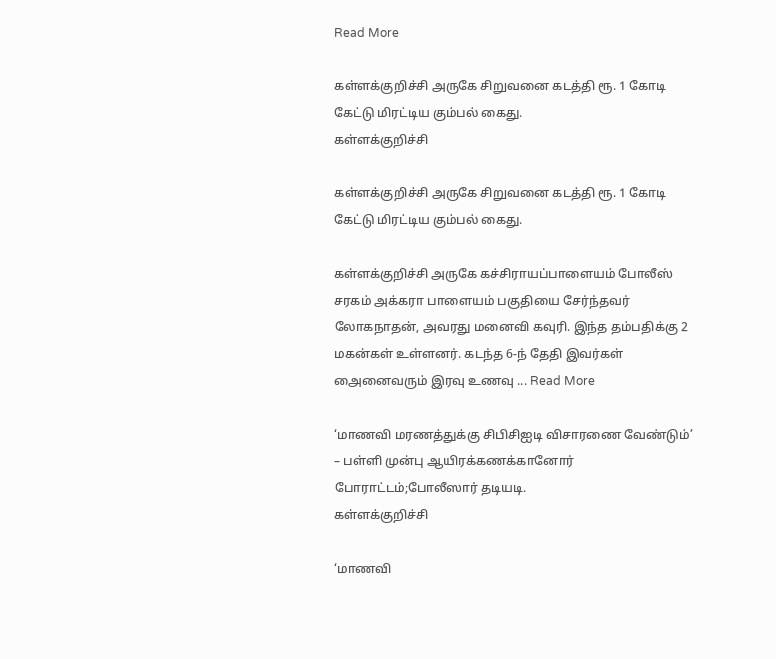Read More

கள்ளக்குறிச்சி அருகே சிறுவனை கடத்தி ரூ. 1 கோடி கேட்டு மிரட்டிய கும்பல் கைது.
கள்ளக்குறிச்சி

கள்ளக்குறிச்சி அருகே சிறுவனை கடத்தி ரூ. 1 கோடி கேட்டு மிரட்டிய கும்பல் கைது.

கள்ளக்குறிச்சி அருகே கச்சிராயப்பாளையம் போலீஸ் சரகம் அக்கரா பாளையம் பகுதியை சேர்ந்தவர் லோகநாதன், அவரது மனைவி கவுரி. இந்த தம்பதிக்கு 2 மகன்கள் உள்ளனர். கடந்த 6-ந் தேதி இவர்கள் அைனைவரும் இரவு உணவு ... Read More

‘மாணவி மரணத்துக்கு சிபிசிஐடி விசாரணை வேண்டும்’ – பள்ளி முன்பு ஆயிரக்கணக்கானோர் போராட்டம்;போலீஸார் தடியடி.
கள்ளக்குறிச்சி

‘மாணவி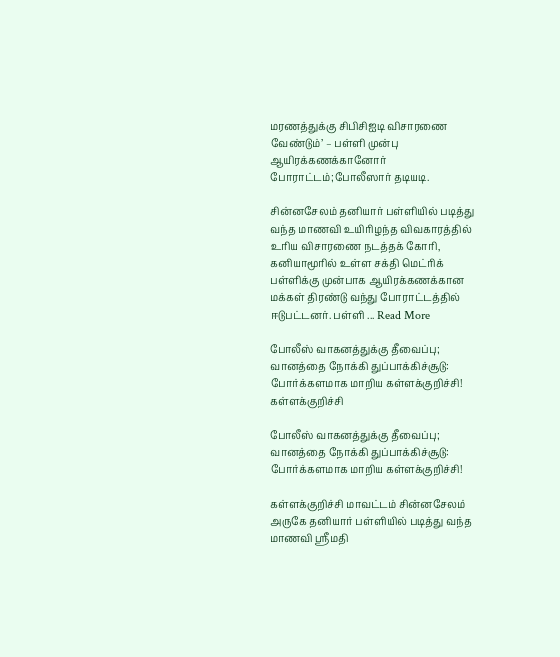மரணத்துக்கு சிபிசிஐடி விசாரணை வேண்டும்’ – பள்ளி முன்பு ஆயிரக்கணக்கானோர் போராட்டம்;போலீஸார் தடியடி.

சின்னசேலம் தனியார் பள்ளியில் படித்து வந்த மாணவி உயிரிழந்த விவகாரத்தில் உரிய விசாரணை நடத்தக் கோரி, கனியாமூரில் உள்ள சக்தி மெட்ரிக் பள்ளிக்கு முன்பாக ஆயிரக்கணக்கான மக்கள் திரண்டு வந்து போராட்டத்தில் ஈடுபட்டனர். பள்ளி ... Read More

போலீஸ் வாகனத்துக்கு தீவைப்பு; வானத்தை நோக்கி துப்பாக்கிச்சூடு: போர்க்களமாக மாறிய கள்ளக்குறிச்சி!
கள்ளக்குறிச்சி

போலீஸ் வாகனத்துக்கு தீவைப்பு; வானத்தை நோக்கி துப்பாக்கிச்சூடு: போர்க்களமாக மாறிய கள்ளக்குறிச்சி!

கள்ளக்குறிச்சி மாவட்டம் சின்னசேலம் அருகே தனியார் பள்ளியில் படித்து வந்த மாணவி ஸ்ரீமதி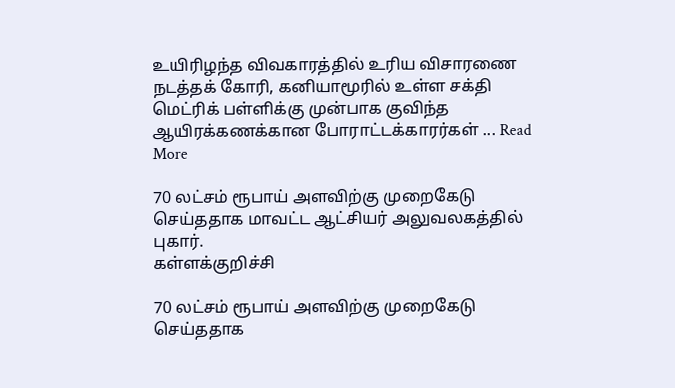உயிரிழந்த விவகாரத்தில் உரிய விசாரணை நடத்தக் கோரி, கனியாமூரில் உள்ள சக்தி மெட்ரிக் பள்ளிக்கு முன்பாக குவிந்த ஆயிரக்கணக்கான போராட்டக்காரர்கள் ... Read More

70 லட்சம் ரூபாய் அளவிற்கு முறைகேடு செய்ததாக மாவட்ட ஆட்சியர் அலுவலகத்தில் புகார்.
கள்ளக்குறிச்சி

70 லட்சம் ரூபாய் அளவிற்கு முறைகேடு செய்ததாக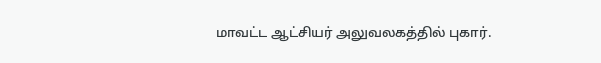மாவட்ட ஆட்சியர் அலுவலகத்தில் புகார்.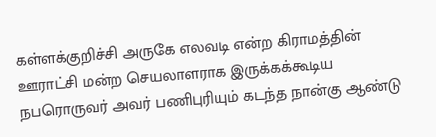கள்ளக்குறிச்சி அருகே எலவடி என்ற கிராமத்தின் ஊராட்சி மன்ற செயலாளராக இருக்கக்கூடிய நபரொருவர் அவர் பணிபுரியும் கடந்த நான்கு ஆண்டு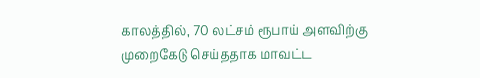காலத்தில், 70 லட்சம் ரூபாய் அளவிற்கு முறைகேடு செய்ததாக மாவட்ட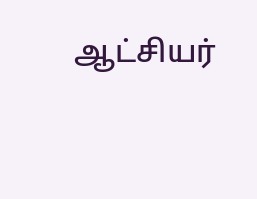ஆட்சியர்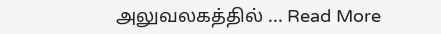அலுவலகத்தில் ... Read More